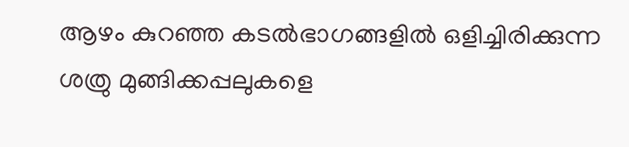ആഴം കുറഞ്ഞ കടൽഭാഗങ്ങളിൽ ഒളിച്ചിരിക്കുന്ന ശത്രു മുങ്ങിക്കപ്പലുകളെ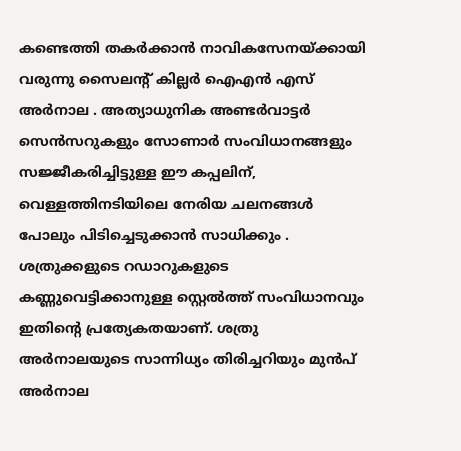കണ്ടെത്തി തകർക്കാൻ നാവികസേനയ്ക്കായി വരുന്നു സൈലന്റ് കില്ലർ ഐഎൻ എസ് അർനാല . അത്യാധുനിക അണ്ടർവാട്ടർ സെൻസറുകളും സോണാർ സംവിധാനങ്ങളും സജ്ജീകരിച്ചിട്ടുള്ള ഈ കപ്പലിന്, വെള്ളത്തിനടിയിലെ നേരിയ ചലനങ്ങൾ പോലും പിടിച്ചെടുക്കാൻ സാധിക്കും .
ശത്രുക്കളുടെ റഡാറുകളുടെ കണ്ണുവെട്ടിക്കാനുള്ള സ്റ്റെൽത്ത് സംവിധാനവും ഇതിന്റെ പ്രത്യേകതയാണ്. ശത്രു അർനാലയുടെ സാന്നിധ്യം തിരിച്ചറിയും മുൻപ് അർനാല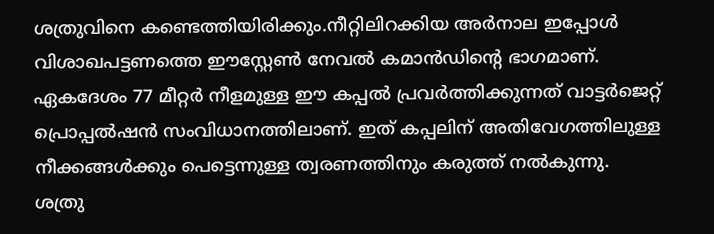ശത്രുവിനെ കണ്ടെത്തിയിരിക്കും.നീറ്റിലിറക്കിയ അർനാല ഇപ്പോൾ വിശാഖപട്ടണത്തെ ഈസ്റ്റേൺ നേവൽ കമാൻഡിന്റെ ഭാഗമാണ്.
ഏകദേശം 77 മീറ്റർ നീളമുള്ള ഈ കപ്പൽ പ്രവർത്തിക്കുന്നത് വാട്ടർജെറ്റ് പ്രൊപ്പൽഷൻ സംവിധാനത്തിലാണ്. ഇത് കപ്പലിന് അതിവേഗത്തിലുള്ള നീക്കങ്ങൾക്കും പെട്ടെന്നുള്ള ത്വരണത്തിനും കരുത്ത് നൽകുന്നു.
ശത്രു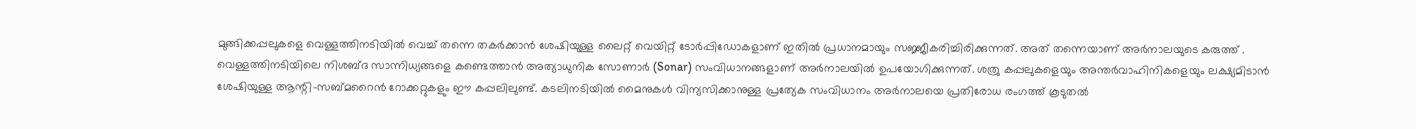മുങ്ങിക്കപ്പലുകളെ വെള്ളത്തിനടിയിൽ വെച്ച് തന്നെ തകർക്കാൻ ശേഷിയുള്ള ലൈറ്റ് വെയിറ്റ് ടോർപ്പിഡോകളാണ് ഇതിൽ പ്രധാനമായും സജ്ജീകരിച്ചിരിക്കുന്നത്. അത് തന്നെയാണ് അർനാലയുടെ കരുത്ത് . വെള്ളത്തിനടിയിലെ നിശബ്ദ സാന്നിധ്യങ്ങളെ കണ്ടെത്താൻ അത്യാധുനിക സോണാർ (Sonar) സംവിധാനങ്ങളാണ് അർനാലയിൽ ഉപയോഗിക്കുന്നത്. ശത്രു കപ്പലുകളെയും അന്തർവാഹിനികളെയും ലക്ഷ്യമിടാൻ ശേഷിയുള്ള ആന്റി-സബ്മറൈൻ റോക്കറ്റുകളും ഈ കപ്പലിലുണ്ട്. കടലിനടിയിൽ മൈനുകൾ വിന്യസിക്കാനുള്ള പ്രത്യേക സംവിധാനം അർനാലയെ പ്രതിരോധ രംഗത്ത് കൂടുതൽ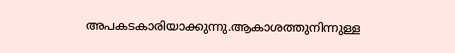അപകടകാരിയാക്കുന്നു.ആകാശത്തുനിന്നുള്ള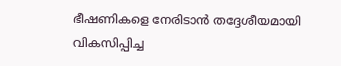ഭീഷണികളെ നേരിടാൻ തദ്ദേശീയമായി വികസിപ്പിച്ച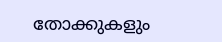തോക്കുകളും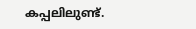കപ്പലിലുണ്ട്.